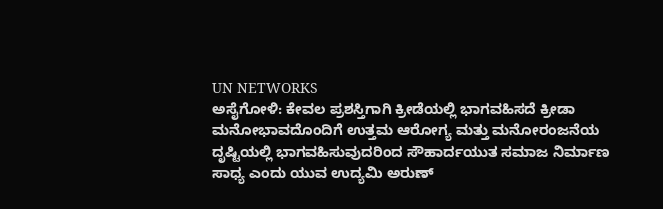UN NETWORKS
ಅಸೈಗೋಳಿ: ಕೇವಲ ಪ್ರಶಸ್ತಿಗಾಗಿ ಕ್ರೀಡೆಯಲ್ಲಿ ಭಾಗವಹಿಸದೆ ಕ್ರೀಡಾ ಮನೋಭಾವದೊಂದಿಗೆ ಉತ್ತಮ ಆರೋಗ್ಯ ಮತ್ತು ಮನೋರಂಜನೆಯ ದೃಷ್ಟಿಯಲ್ಲಿ ಭಾಗವಹಿಸುವುದರಿಂದ ಸೌಹಾರ್ದಯುತ ಸಮಾಜ ನಿರ್ಮಾಣ ಸಾಧ್ಯ ಎಂದು ಯುವ ಉದ್ಯಮಿ ಅರುಣ್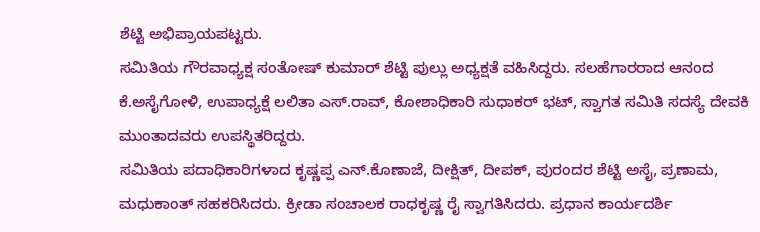ಶೆಟ್ಟಿ ಅಭಿಪ್ರಾಯಪಟ್ಟರು.
ಸಮಿತಿಯ ಗೌರವಾಧ್ಯಕ್ಷ ಸಂತೋಷ್ ಕುಮಾರ್ ಶೆಟ್ಟಿ ಪುಲ್ಲು ಅಧ್ಯಕ್ಷತೆ ವಹಿಸಿದ್ದರು. ಸಲಹೆಗಾರರಾದ ಆನಂದ ಕೆ.ಅಸೈಗೋಳಿ, ಉಪಾಧ್ಯಕ್ಷೆ ಲಲಿತಾ ಎಸ್.ರಾವ್, ಕೋಶಾಧಿಕಾರಿ ಸುಧಾಕರ್ ಭಟ್, ಸ್ವಾಗತ ಸಮಿತಿ ಸದಸ್ಯೆ ದೇವಕಿ ಮುಂತಾದವರು ಉಪಸ್ಥಿತರಿದ್ದರು.
ಸಮಿತಿಯ ಪದಾಧಿಕಾರಿಗಳಾದ ಕೃಷ್ಣಪ್ಪ ಎನ್.ಕೊಣಾಜೆ, ದೀಕ್ಷಿತ್, ದೀಪಕ್, ಪುರಂದರ ಶೆಟ್ಟಿ ಅಸೈ, ಪ್ರಣಾಮ, ಮಧುಕಾಂತ್ ಸಹಕರಿಸಿದರು. ಕ್ರೀಡಾ ಸಂಚಾಲಕ ರಾಧಕೃಷ್ಣ ರೈ ಸ್ವಾಗತಿಸಿದರು. ಪ್ರಧಾನ ಕಾರ್ಯದರ್ಶಿ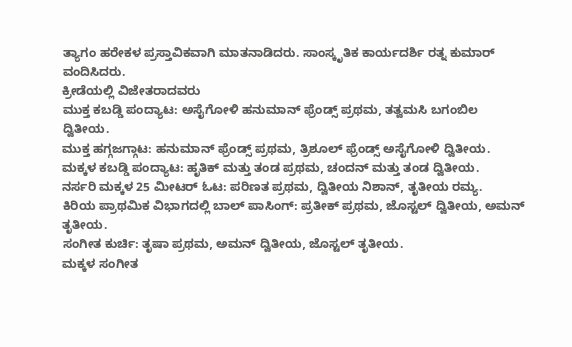ತ್ಯಾಗಂ ಹರೇಕಳ ಪ್ರಸ್ತಾವಿಕವಾಗಿ ಮಾತನಾಡಿದರು. ಸಾಂಸ್ಕೃತಿಕ ಕಾರ್ಯದರ್ಶಿ ರತ್ನ ಕುಮಾರ್ ವಂದಿಸಿದರು.
ಕ್ರೀಡೆಯಲ್ಲಿ ವಿಜೇತರಾದವರು
ಮುಕ್ತ ಕಬಡ್ಡಿ ಪಂದ್ಯಾಟ: ಅಸೈಗೋಳಿ ಹನುಮಾನ್ ಫ್ರೆಂಡ್ಸ್ ಪ್ರಥಮ, ತತ್ವಮಸಿ ಬಗಂಬಿಲ ದ್ವಿತೀಯ.
ಮುಕ್ತ ಹಗ್ಗಜಗ್ಗಾಟ: ಹನುಮಾನ್ ಫ್ರೆಂಡ್ಸ್ ಪ್ರಥಮ, ತ್ರಿಶೂಲ್ ಫ್ರೆಂಡ್ಸ್ ಅಸೈಗೋಳಿ ದ್ವಿತೀಯ.
ಮಕ್ಕಳ ಕಬಡ್ಡಿ ಪಂದ್ಯಾಟ: ಹೃತಿಕ್ ಮತ್ತು ತಂಡ ಪ್ರಥಮ, ಚಂದನ್ ಮತ್ತು ತಂಡ ದ್ವಿತೀಯ.
ನರ್ಸರಿ ಮಕ್ಕಳ 25 ಮೀಟರ್ ಓಟ: ಪರಿಣತ ಪ್ರಥಮ, ದ್ವಿತೀಯ ನಿಶಾನ್, ತೃತೀಯ ರಮ್ಯ.
ಕಿರಿಯ ಪ್ರಾಥಮಿಕ ವಿಭಾಗದಲ್ಲಿ ಬಾಲ್ ಪಾಸಿಂಗ್: ಪ್ರತೀಕ್ ಪ್ರಥಮ, ಜೊಸ್ಟಲ್ ದ್ವಿತೀಯ, ಅಮನ್ ತೃತೀಯ.
ಸಂಗೀತ ಕುರ್ಚಿ: ತೃಷಾ ಪ್ರಥಮ, ಅಮನ್ ದ್ವಿತೀಯ, ಜೊಸ್ಟಲ್ ತೃತೀಯ.
ಮಕ್ಕಳ ಸಂಗೀತ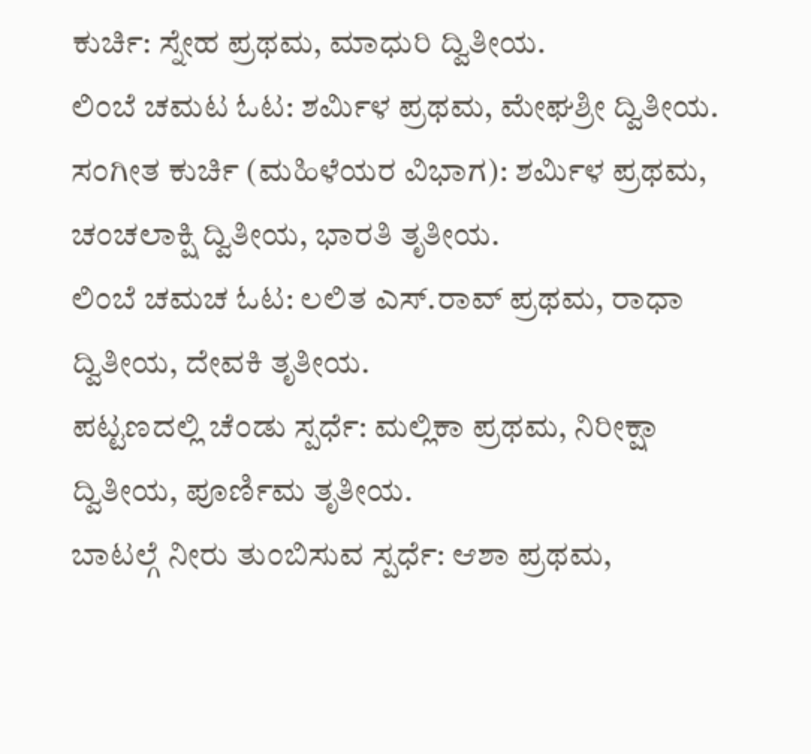ಕುರ್ಚಿ: ಸ್ನೇಹ ಪ್ರಥಮ, ಮಾಧುರಿ ದ್ವಿತೀಯ.
ಲಿಂಬೆ ಚಮಟ ಓಟ: ಶರ್ಮಿಳ ಪ್ರಥಮ, ಮೇಘಶ್ರೀ ದ್ವಿತೀಯ.
ಸಂಗೀತ ಕುರ್ಚಿ (ಮಹಿಳೆಯರ ವಿಭಾಗ): ಶರ್ಮಿಳ ಪ್ರಥಮ, ಚಂಚಲಾಕ್ಷಿ ದ್ವಿತೀಯ, ಭಾರತಿ ತೃತೀಯ.
ಲಿಂಬೆ ಚಮಚ ಓಟ: ಲಲಿತ ಎಸ್.ರಾವ್ ಪ್ರಥಮ, ರಾಧಾ ದ್ವಿತೀಯ, ದೇವಕಿ ತೃತೀಯ.
ಪಟ್ಟಣದಲ್ಲಿ ಚೆಂಡು ಸ್ಪರ್ಧೆ: ಮಲ್ಲಿಕಾ ಪ್ರಥಮ, ನಿರೀಕ್ಷಾ ದ್ವಿತೀಯ, ಪೂರ್ಣಿಮ ತೃತೀಯ.
ಬಾಟಲ್ಗೆ ನೀರು ತುಂಬಿಸುವ ಸ್ಪರ್ಧೆ: ಆಶಾ ಪ್ರಥಮ,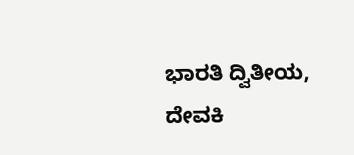ಭಾರತಿ ದ್ವಿತೀಯ, ದೇವಕಿ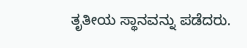ತೃತೀಯ ಸ್ಥಾನವನ್ನು ಪಡೆದರು.